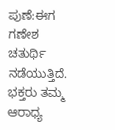ಪುಣೆ:ಈಗ ಗಣೇಶ ಚತುರ್ಥಿ ನಡೆಯುತ್ತಿದೆ. ಭಕ್ತರು ತಮ್ಮ ಆರಾಧ್ಯ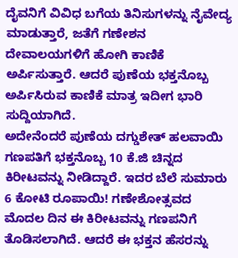ದೈವನಿಗೆ ವಿವಿಧ ಬಗೆಯ ತಿನಿಸುಗಳನ್ನು ನೈವೇದ್ಯ ಮಾಡುತ್ತಾರೆ, ಜತೆಗೆ ಗಣೇಶನ ದೇವಾಲಯಗಳಿಗೆ ಹೋಗಿ ಕಾಣಿಕೆ ಅರ್ಪಿಸುತ್ತಾರೆ. ಆದರೆ ಪುಣೆಯ ಭಕ್ತನೊಬ್ಬ ಅರ್ಪಿಸಿರುವ ಕಾಣಿಕೆ ಮಾತ್ರ ಇದೀಗ ಭಾರಿ ಸುದ್ದಿಯಾಗಿದೆ.
ಅದೇನೆಂದರೆ ಪುಣೆಯ ದಗ್ಡುಶೇತ್ ಹಲವಾಯಿ ಗಣಪತಿಗೆ ಭಕ್ತನೊಬ್ಬ 10 ಕೆ.ಜಿ ಚಿನ್ನದ ಕಿರೀಟವನ್ನು ನೀಡಿದ್ದಾರೆ. ಇದರ ಬೆಲೆ ಸುಮಾರು 6 ಕೋಟಿ ರೂಪಾಯಿ! ಗಣೇಶೋತ್ಸವದ ಮೊದಲ ದಿನ ಈ ಕಿರೀಟವನ್ನು ಗಣಪನಿಗೆ ತೊಡಿಸಲಾಗಿದೆ. ಆದರೆ ಈ ಭಕ್ತನ ಹೆಸರನ್ನು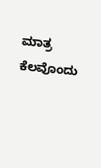ಮಾತ್ರ ಕೆಲವೊಂದು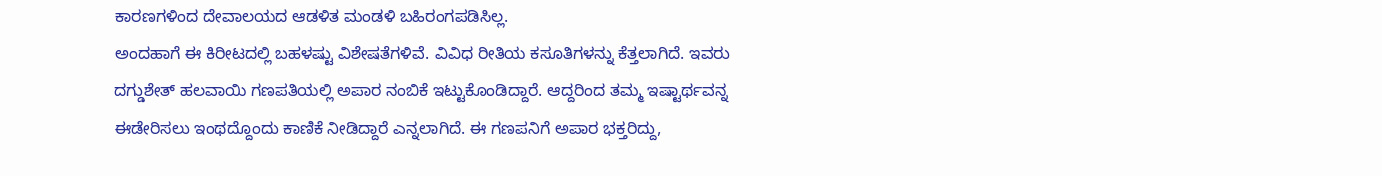ಕಾರಣಗಳಿಂದ ದೇವಾಲಯದ ಆಡಳಿತ ಮಂಡಳಿ ಬಹಿರಂಗಪಡಿಸಿಲ್ಲ.
ಅಂದಹಾಗೆ ಈ ಕಿರೀಟದಲ್ಲಿ ಬಹಳಷ್ಟು ವಿಶೇಷತೆಗಳಿವೆ. ವಿವಿಧ ರೀತಿಯ ಕಸೂತಿಗಳನ್ನು ಕೆತ್ತಲಾಗಿದೆ. ಇವರು ದಗ್ಡುಶೇತ್ ಹಲವಾಯಿ ಗಣಪತಿಯಲ್ಲಿ ಅಪಾರ ನಂಬಿಕೆ ಇಟ್ಟುಕೊಂಡಿದ್ದಾರೆ. ಆದ್ದರಿಂದ ತಮ್ಮ ಇಷ್ಟಾರ್ಥವನ್ನ ಈಡೇರಿಸಲು ಇಂಥದ್ದೊಂದು ಕಾಣಿಕೆ ನೀಡಿದ್ದಾರೆ ಎನ್ನಲಾಗಿದೆ. ಈ ಗಣಪನಿಗೆ ಅಪಾರ ಭಕ್ತರಿದ್ದು,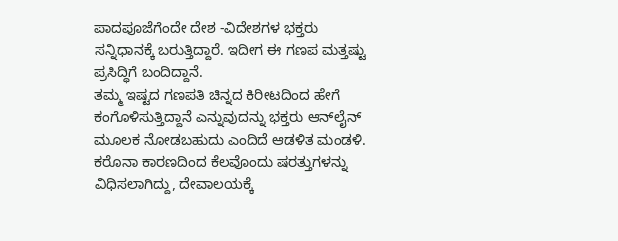ಪಾದಪೂಜೆಗೆಂದೇ ದೇಶ -ವಿದೇಶಗಳ ಭಕ್ತರು ಸನ್ನಿಧಾನಕ್ಕೆ ಬರುತ್ತಿದ್ದಾರೆ. ಇದೀಗ ಈ ಗಣಪ ಮತ್ತಷ್ಟು ಪ್ರಸಿದ್ಧಿಗೆ ಬಂದಿದ್ದಾನೆ.
ತಮ್ಮ ಇಷ್ಟದ ಗಣಪತಿ ಚಿನ್ನದ ಕಿರೀಟದಿಂದ ಹೇಗೆ ಕಂಗೊಳಿಸುತ್ತಿದ್ದಾನೆ ಎನ್ನುವುದನ್ನು ಭಕ್ತರು ಆನ್‌ಲೈನ್‌ ಮೂಲಕ ನೋಡಬಹುದು ಎಂದಿದೆ ಆಡಳಿತ ಮಂಡಳಿ. ಕರೊನಾ ಕಾರಣದಿಂದ ಕೆಲವೊಂದು ಷರತ್ತುಗಳನ್ನು ವಿಧಿಸಲಾಗಿದ್ದು, ದೇವಾಲಯಕ್ಕೆ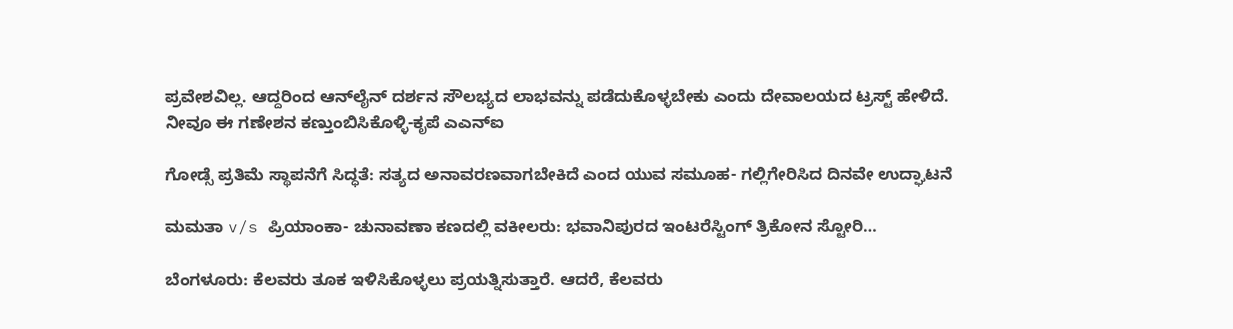ಪ್ರವೇಶವಿಲ್ಲ. ಆದ್ದರಿಂದ ಆನ್‌ಲೈನ್ ದರ್ಶನ ಸೌಲಭ್ಯದ ಲಾಭವನ್ನು ಪಡೆದುಕೊಳ್ಳಬೇಕು ಎಂದು ದೇವಾಲಯದ ಟ್ರಸ್ಟ್ ಹೇಳಿದೆ.
ನೀವೂ ಈ ಗಣೇಶನ ಕಣ್ತುಂಬಿಸಿಕೊಳ್ಳಿ-ಕೃಪೆ ಎಎನ್‌ಐ

ಗೋಡ್ಸೆ ಪ್ರತಿಮೆ ಸ್ಥಾಪನೆಗೆ ಸಿದ್ಧತೆ: ಸತ್ಯದ ಅನಾವರಣವಾಗಬೇಕಿದೆ ಎಂದ ಯುವ ಸಮೂಹ- ಗಲ್ಲಿಗೇರಿಸಿದ ದಿನವೇ ಉದ್ಘಾಟನೆ

ಮಮತಾ v/s ಪ್ರಿಯಾಂಕಾ- ಚುನಾವಣಾ ಕಣದಲ್ಲಿ ವಕೀಲರು: ಭವಾನಿಪುರದ ಇಂಟರೆಸ್ಟಿಂಗ್‌ ತ್ರಿಕೋನ ಸ್ಟೋರಿ…

ಬೆಂಗಳೂರು: ಕೆಲವರು ತೂಕ ಇಳಿಸಿಕೊಳ್ಳಲು ಪ್ರಯತ್ನಿಸುತ್ತಾರೆ. ಆದರೆ, ಕೆಲವರು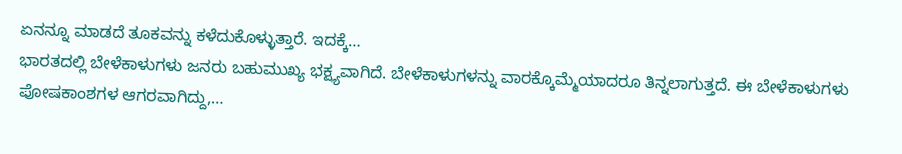ಏನನ್ನೂ ಮಾಡದೆ ತೂಕವನ್ನು ಕಳೆದುಕೊಳ್ಳುತ್ತಾರೆ. ಇದಕ್ಕೆ…
ಭಾರತದಲ್ಲಿ ಬೇಳೆಕಾಳುಗಳು ಜನರು ಬಹುಮುಖ್ಯ ಭಕ್ಷ್ಯವಾಗಿದೆ. ಬೇಳೆಕಾಳುಗಳನ್ನು ವಾರಕ್ಕೊಮ್ಮೆಯಾದರೂ ತಿನ್ನಲಾಗುತ್ತದೆ. ಈ ಬೇಳೆಕಾಳುಗಳು ಪೋಷಕಾಂಶಗಳ ಆಗರವಾಗಿದ್ದು,…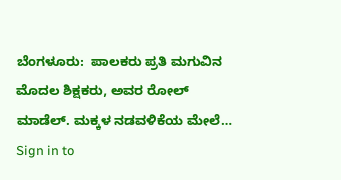ಬೆಂಗಳೂರು:  ಪಾಲಕರು ಪ್ರತಿ ಮಗುವಿನ ಮೊದಲ ಶಿಕ್ಷಕರು, ಅವರ ರೋಲ್ ಮಾಡೆಲ್. ಮಕ್ಕಳ ನಡವಳಿಕೆಯ ಮೇಲೆ…
Sign in to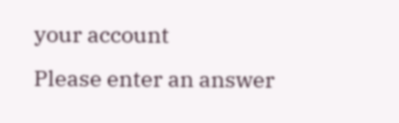your account
Please enter an answer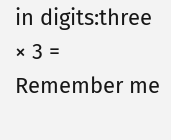in digits:three × 3 =
Remember me